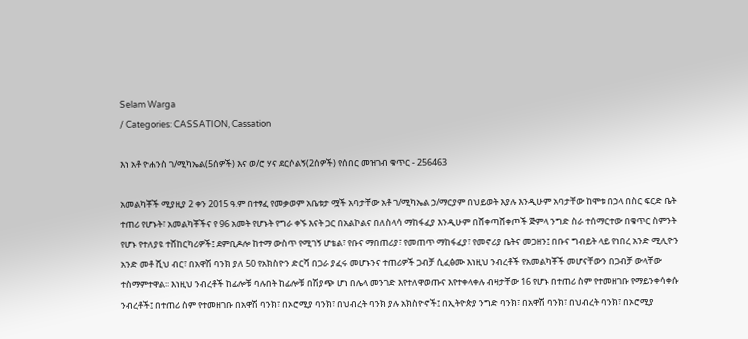Selam Warga
/ Categories: CASSATION, Cassation

እነ አቶ ዮሐንስ ገ/ሚካኤል(5ሰዎች) እና ወ/ሮ ሃና ደርሶልኝ(2ሰዎች) የሰበር መዝገብ ቁጥር - 256463

አመልካቾች ሚያዚያ 2 ቀን 2015 ዓ.ም በተፃፈ የመቃወም አቤቱታ ሟች አባታቸው አቶ ገ/ሚካኤል ኃ/ማርያም በህይወት እያሉ እንዲሁም አባታቸው ከሞቱ በኃላ በስር ፍርድ ቤት ተጠሪ የሆኑት፣ አመልካቾችና የ 96 አመት የሆኑት የግራ ቀኙ እናት ጋር በአልኮልና በለስላሳ ማከፋፈያ እንዲሁም በሸቀጣሸቀጦች ጅምላ ንግድ ስራ ተሰማርተው በቁጥር ስምንት የሆኑ የተለያዩ ተሸከርካሪዎች፤ ደምቢዶሎ ከተማ ውስጥ የሚገኝ ሆቴል፣ የቡና ማበጠሪያ፣ የመጠጥ ማከፋፈያ፣ የመኖሪያ ቤትና መጋዘን፤ በቡና ግብይት ላይ የነበረ አንድ ሚሊዮን አንድ መቶ ሺህ ብር፣ በአዋሽ ባንክ ያለ 50 የአክስዮን ድርሻ በጋራ ያፈሩ መሆኑንና ተጠሪዎች ጋብቻ ሲፈፅሙ እነዚህ ንብረቶች የአመልካቾች መሆናቸውን በጋብቻ ውላቸው ተስማምተዋል፡፡ እነዚህ ንብረቶች ከፊሎቹ ባሉበት ከፊሎቹ በሽያጭ ሆነ በሌላ መንገድ እየተለዋወጡና እየተቀላቀሉ ብዛታቸው 16 የሆኑ በተጠሪ ስም የተመዘገቡ የማይንቀሳቀሱ ንብረቶች፤ በተጠሪ ስም የተመዘገቡ በአዋሽ ባንክ፣ በኦሮሚያ ባንክ፣ በህብረት ባንክ ያሉ አክስዮኖች፤ በኢትዮጵያ ንግድ ባንክ፣ በአዋሽ ባንክ፣ በህብረት ባንክ፣ በኦሮሚያ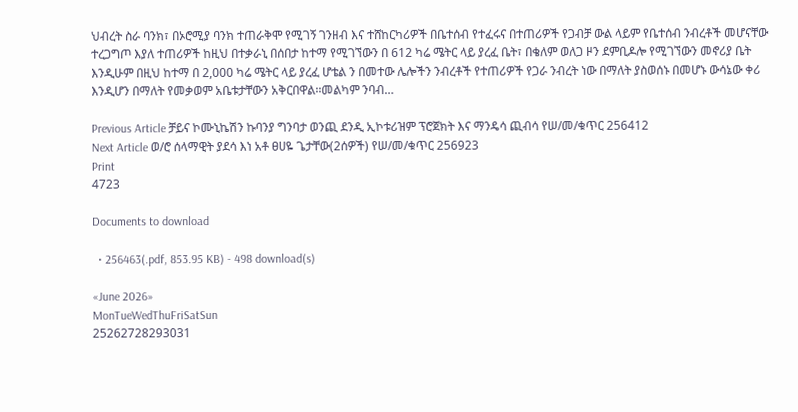ህብረት ስራ ባንክ፣ በኦሮሚያ ባንክ ተጠራቅሞ የሚገኝ ገንዘብ እና ተሸከርካሪዎች በቤተሰብ የተፈሩና በተጠሪዎች የጋብቻ ውል ላይም የቤተሰብ ንብረቶች መሆናቸው ተረጋግጦ እያለ ተጠሪዎች ከዚህ በተቃራኒ በሰበታ ከተማ የሚገኘውን በ 612 ካሬ ሜትር ላይ ያረፈ ቤት፣ በቄለም ወለጋ ዞን ደምቢዶሎ የሚገኘውን መኖሪያ ቤት እንዲሁም በዚህ ከተማ በ 2,000 ካሬ ሜትር ላይ ያረፈ ሆቴል ን በመተው ሌሎችን ንብረቶች የተጠሪዎች የጋራ ንብረት ነው በማለት ያስወሰኑ በመሆኑ ውሳኔው ቀሪ እንዲሆን በማለት የመቃወም አቤቱታቸውን አቅርበዋል፡፡መልካም ንባብ…

Previous Article ቻይና ኮሙኒኬሽን ኩባንያ ግንባታ ወንጪ ደንዲ ኢኮቱሪዝም ፕሮጀክት እና ማንዴሳ ጪብሳ የሠ/መ/ቁጥር 256412
Next Article ወ/ሮ ሰላማዊት ያደሳ እነ አቶ ፀሀዬ ጌታቸው(2ሰዎች) የሠ/መ/ቁጥር 256923
Print
4723

Documents to download

  • 256463(.pdf, 853.95 KB) - 498 download(s)

«June 2026»
MonTueWedThuFriSatSun
25262728293031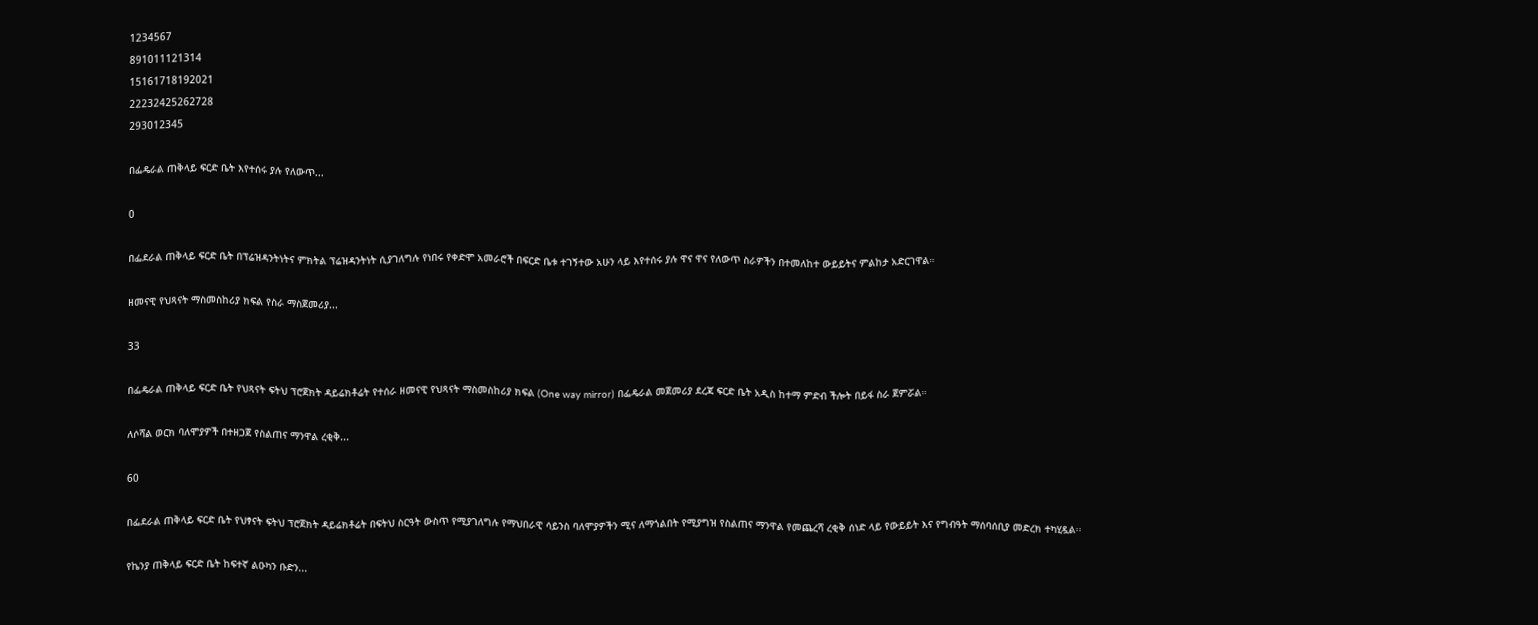1234567
891011121314
15161718192021
22232425262728
293012345

በፌዴራል ጠቅላይ ፍርድ ቤት እየተሰሩ ያሉ የለውጥ...

0

በፌደራል ጠቅላይ ፍርድ ቤት በፕሬዝዳንትነትና ምክትል ፕሬዝዳንትነት ሲያገለግሉ የነበሩ የቀድሞ አመራሮች በፍርድ ቤቱ ተገኝተው አሁን ላይ እየተሰሩ ያሉ ዋና ዋና የለውጥ ስራዎችን በተመለከተ ውይይትና ምልከታ አድርገዋል።

ዘመናዊ የህጻናት ማስመስከሪያ ክፍል የስራ ማስጀመሪያ...

33

በፌዴራል ጠቅላይ ፍርድ ቤት የህጻናት ፍትህ ፕሮጀክት ዳይሬክቶሬት የተሰራ ዘመናዊ የህጻናት ማስመስከሪያ ክፍል (One way mirror) በፌዴራል መጀመሪያ ደረጃ ፍርድ ቤት አዲስ ከተማ ምድብ ችሎት በይፋ ስራ ጀምሯል።

ለሶሻል ወርክ ባለሞያዎች በተዘጋጀ የስልጠና ማንዋል ረቂቅ...

60

በፌደራል ጠቅላይ ፍርድ ቤት የህፃናት ፍትህ ፕሮጀክት ዳይሬክቶሬት በፍትህ ስርዓት ውስጥ የሚያገለግሉ የማህበራዊ ሳይንስ ባለሞያዎችን ሚና ለማጎልበት የሚያግዝ የስልጠና ማንዋል የመጨረሻ ረቂቅ ሰነድ ላይ የውይይት እና የግብዓት ማሰባሰቢያ መድረክ ተካሂዷል፡፡

የኬንያ ጠቅላይ ፍርድ ቤት ከፍተኛ ልዑካን ቡድን...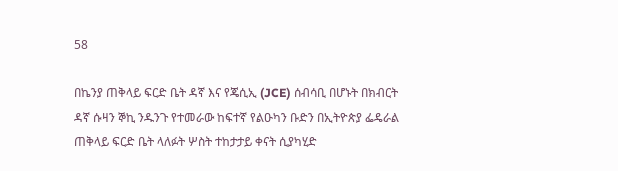58

በኬንያ ጠቅላይ ፍርድ ቤት ዳኛ እና የጄሲኢ (JCE) ሰብሳቢ በሆኑት በክብርት ዳኛ ሱዛን ኞኪ ንዱንጉ የተመራው ከፍተኛ የልዑካን ቡድን በኢትዮጵያ ፌዴራል ጠቅላይ ፍርድ ቤት ላለፉት ሦስት ተከታታይ ቀናት ሲያካሂድ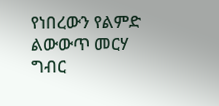የነበረውን የልምድ ልውውጥ መርሃ ግብር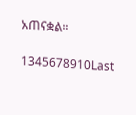አጠናቋል።

1345678910Last